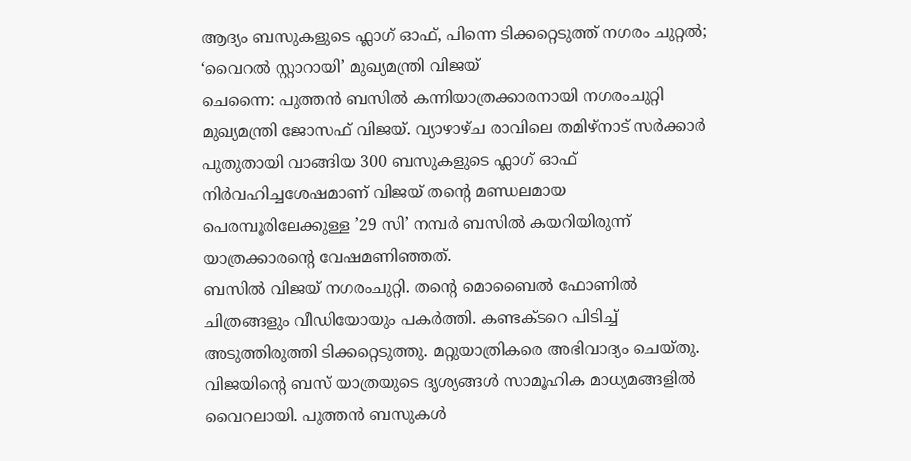ആദ്യം ബസുകളുടെ ഫ്ലാഗ് ഓഫ്, പിന്നെ ടിക്കറ്റെടുത്ത് നഗരം ചുറ്റൽ; ‘വൈറൽ സ്റ്റാറായി’ മുഖ്യമന്ത്രി വിജയ്
ചെന്നൈ: പുത്തൻ ബസിൽ കന്നിയാത്രക്കാരനായി നഗരംചുറ്റി മുഖ്യമന്ത്രി ജോസഫ് വിജയ്. വ്യാഴാഴ്ച രാവിലെ തമിഴ്നാട് സർക്കാർ പുതുതായി വാങ്ങിയ 300 ബസുകളുടെ ഫ്ലാഗ് ഓഫ് നിർവഹിച്ചശേഷമാണ് വിജയ് തന്റെ മണ്ഡലമായ പെരമ്പൂരിലേക്കുള്ള ’29 സി’ നമ്പർ ബസിൽ കയറിയിരുന്ന് യാത്രക്കാരന്റെ വേഷമണിഞ്ഞത്.
ബസിൽ വിജയ് നഗരംചുറ്റി. തന്റെ മൊബൈൽ ഫോണിൽ ചിത്രങ്ങളും വീഡിയോയും പകർത്തി. കണ്ടക്ടറെ പിടിച്ച് അടുത്തിരുത്തി ടിക്കറ്റെടുത്തു. മറ്റുയാത്രികരെ അഭിവാദ്യം ചെയ്തു. വിജയിന്റെ ബസ് യാത്രയുടെ ദൃശ്യങ്ങൾ സാമൂഹിക മാധ്യമങ്ങളിൽ വൈറലായി. പുത്തൻ ബസുകൾ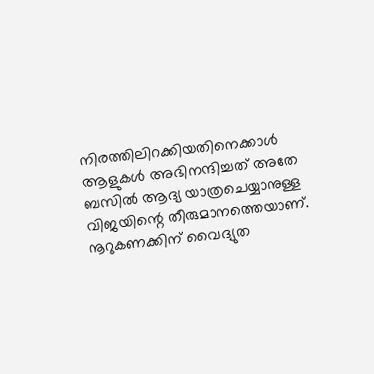നിരത്തിലിറക്കിയതിനെക്കാൾ ആളുകൾ അഭിനന്ദിച്ചത് അതേ ബസിൽ ആദ്യ യാത്രചെയ്യാനുള്ള വിജയിന്റെ തീരുമാനത്തെയാണ്.
നൂറുകണക്കിന് വൈദ്യുത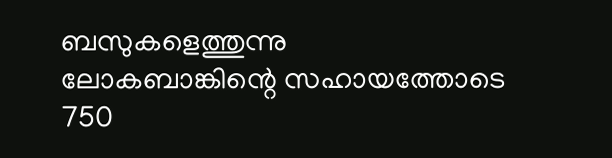ബസുകളെത്തുന്നു
ലോകബാങ്കിന്റെ സഹായത്തോടെ 750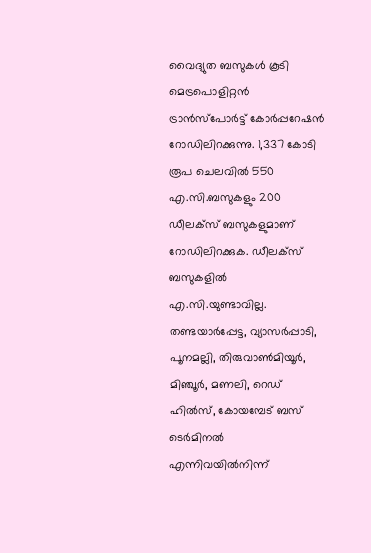വൈദ്യുത ബസുകൾ കൂടി മെട്രപൊളിറ്റൻ ട്രാൻസ്പോർട്ട് കോർപ്പറേഷൻ റോഡിലിറക്കുന്നു. 1,337 കോടി രൂപ ചെലവിൽ 550 എ.സി.ബസുകളും 200 ഡീലക്സ് ബസുകളുമാണ് റോഡിലിറക്കുക. ഡീലക്സ് ബസുകളിൽ എ.സി.യുണ്ടാവില്ല. തണ്ടയാർപ്പേട്ട, വ്യാസർപ്പാടി, പൂനമല്ലി, തിരുവാൺമിയൂർ, മിഞ്ചൂർ, മണലി, റെഡ് ഹിൽസ്, കോയമ്പേട് ബസ് ടെർമിനൽ എന്നിവയിൽനിന്ന്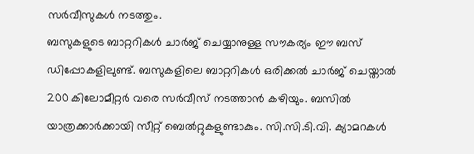സർവീസുകൾ നടത്തും.
ബസുകളുടെ ബാറ്ററികൾ ചാർജ് ചെയ്യാനുള്ള സൗകര്യം ഈ ബസ് ഡിപ്പോകളിലുണ്ട്. ബസുകളിലെ ബാറ്ററികൾ ഒരിക്കൽ ചാർജ് ചെയ്താൽ 200 കിലോമീറ്റർ വരെ സർവീസ് നടത്താൻ കഴിയും. ബസിൽ യാത്രക്കാർക്കായി സീറ്റ് ബെൽറ്റുകളുണ്ടാകും. സി.സി.ടി.വി. ക്യാമറകൾ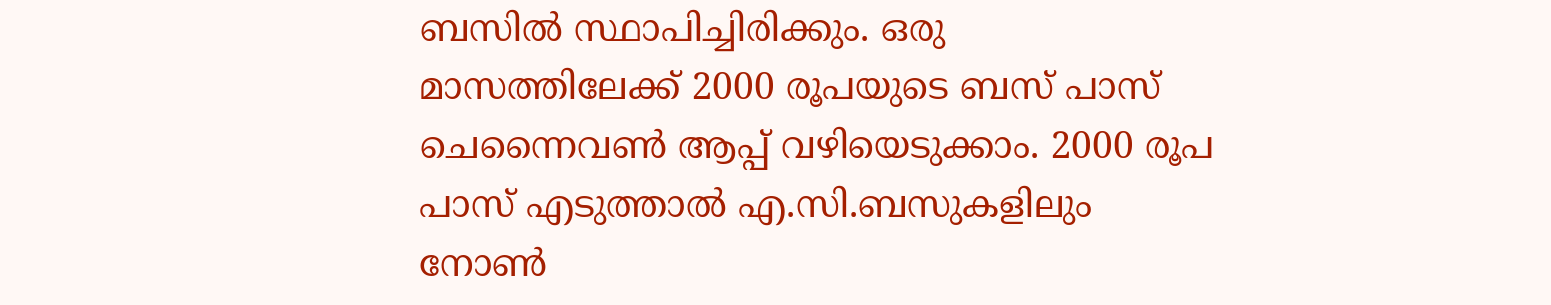ബസിൽ സ്ഥാപിച്ചിരിക്കും. ഒരു മാസത്തിലേക്ക് 2000 രൂപയുടെ ബസ് പാസ് ചെന്നൈവൺ ആപ്പ് വഴിയെടുക്കാം. 2000 രൂപ പാസ് എടുത്താൽ എ.സി.ബസുകളിലും നോൺ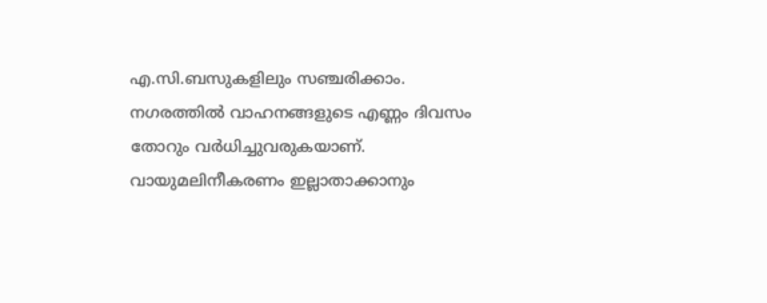എ.സി.ബസുകളിലും സഞ്ചരിക്കാം.
നഗരത്തിൽ വാഹനങ്ങളുടെ എണ്ണം ദിവസം തോറും വർധിച്ചുവരുകയാണ്. വായുമലിനീകരണം ഇല്ലാതാക്കാനും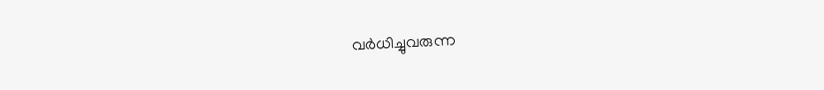വർധിച്ചുവരുന്ന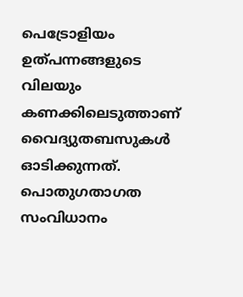പെട്രോളിയം ഉത്പന്നങ്ങളുടെ വിലയും കണക്കിലെടുത്താണ് വൈദ്യുതബസുകൾ ഓടിക്കുന്നത്. പൊതുഗതാഗത സംവിധാനം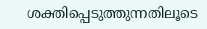ശക്തിപ്പെടുത്തുന്നതിലൂടെ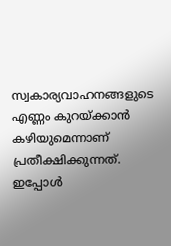സ്വകാര്യവാഹനങ്ങളുടെ എണ്ണം കുറയ്ക്കാൻ കഴിയുമെന്നാണ് പ്രതീക്ഷിക്കുന്നത്. ഇപ്പോൾ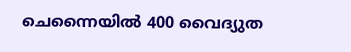ചെന്നൈയിൽ 400 വൈദ്യുത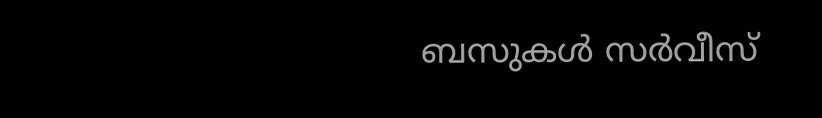ബസുകൾ സർവീസ്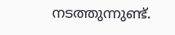നടത്തുന്നുണ്ട്.